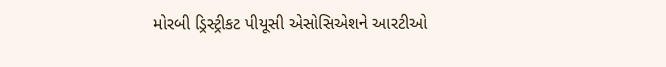મોરબી ડ્રિસ્ટ્રીકટ પીયૂસી એસોસિએશને આરટીઓ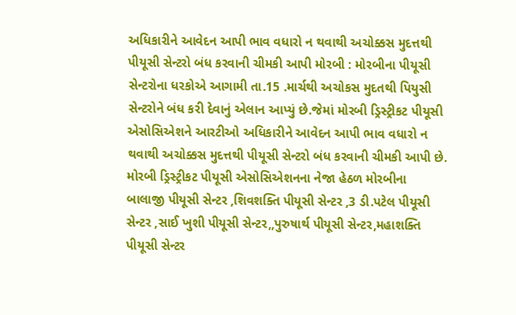અધિકારીને આવેદન આપી ભાવ વધારો ન થવાથી અચોક્કસ મુદત્તથી પીયૂસી સેન્ટરો બંધ કરવાની ચીમકી આપી મોરબી : મોરબીના પીયૂસી સેન્ટરોના ધરકોએ આગામી તા.15 .માર્ચથી અચોકસ મુદતથી પિયુસી સેન્ટરોને બંધ કરી દેવાનું એલાન આપ્યું છે.જેમાં મોરબી ડ્રિસ્ટ્રીકટ પીયૂસી એસોસિએશને આરટીઓ અધિકારીને આવેદન આપી ભાવ વધારો ન થવાથી અચોક્કસ મુદત્તથી પીયૂસી સેન્ટરો બંધ કરવાની ચીમકી આપી છે. મોરબી ડ્રિસ્ટ્રીકટ પીયૂસી એસોસિએશનના નેજા હેઠળ મોરબીના બાલાજી પીયૂસી સેન્ટર ,શિવશક્તિ પીયૂસી સેન્ટર ,3 ડી.પટેલ પીયૂસી સેન્ટર ,સાઈ ખુશી પીયૂસી સેન્ટર,,પુરુષાર્થ પીયૂસી સેન્ટર,મહાશક્તિ પીયૂસી સેન્ટર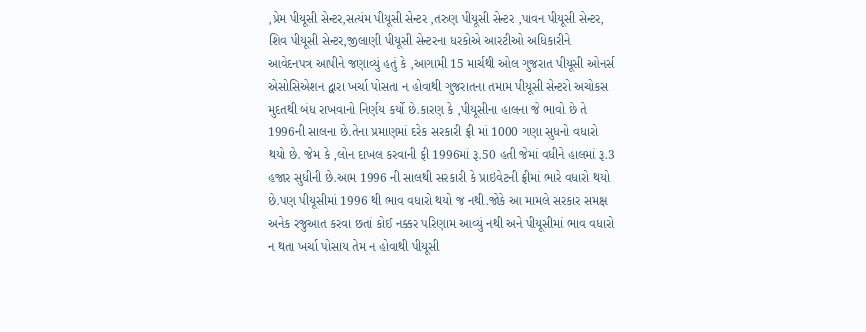,પ્રેમ પીયૂસી સેન્ટર,સત્યંમ પીયૂસી સેન્ટર ,તરુણ પીયૂસી સેન્ટર ,પાવન પીયૂસી સેન્ટર, શિવ પીયૂસી સેન્ટર,જીલાણી પીયૂસી સેન્ટરના ધરકોએ આરટીઓ અધિકારીને આવેદનપત્ર આપીને જણાવ્યું હતું કે ,આગામી 15 માર્ચથી ઓલ ગુજરાત પીયૂસી ઓનર્સ એસોસિએશન દ્વારા ખર્ચા પોસતા ન હોવાથી ગુજરાતના તમામ પીયૂસી સેન્ટરો અચોકસ મુદતથી બંધ રાખવાનો નિર્ણય કર્યો છે.કારણ કે ,પીયૂસીના હાલના જે ભાવો છે તે 1996ની સાલના છે.તેના પ્રમાણમાં દરેક સરકારી ફ્રી માં 1000 ગણા સુધનો વધારો થયો છે. જેમ કે ,લોન દાખલ કરવાની ફી 1996માં રૂ.50 હતી જેમાં વધીને હાલમાં રૂ.3 હજાર સુધીની છે.આમ 1996 ની સાલથી સરકારી કે પ્રાઇવેટની ફ્રીમાં ભારે વધારો થયો છે.પણ પીયૂસીમાં 1996 થી ભાવ વધારો થયો જ નથી.જોકે આ મામલે સરકાર સમક્ષ અનેક રજુઆત કરવા છતાં કોઈ નક્કર પરિણામ આવ્યું નથી અને પીયૂસીમાં ભાવ વધારો ન થતા ખર્ચા પોસાય તેમ ન હોવાથી પીયૂસી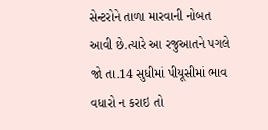સેન્ટરોને તાળા મારવાની નોબત આવી છે.ત્યારે આ રજુઆતને પગલે જો તા.14 સુધીમાં પીયૂસીમાં ભાવ વધારો ન કરાઇ તો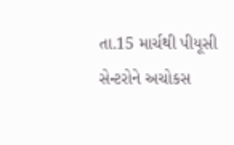તા.15 માર્ચથી પીયૂસી સેન્ટરોને અચોકસ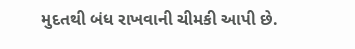મુદતથી બંધ રાખવાની ચીમકી આપી છે.